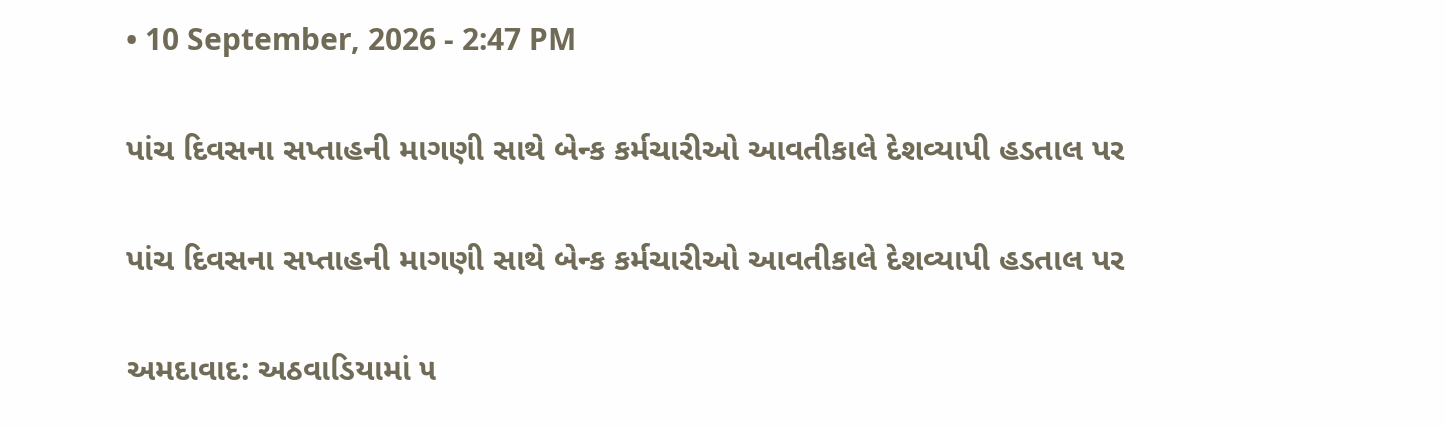• 10 September, 2026 - 2:47 PM

પાંચ દિવસના સપ્તાહની માગણી સાથે બેન્ક કર્મચારીઓ આવતીકાલે દેશવ્યાપી હડતાલ પર

પાંચ દિવસના સપ્તાહની માગણી સાથે બેન્ક કર્મચારીઓ આવતીકાલે દેશવ્યાપી હડતાલ પર

અમદાવાદ: અઠવાડિયામાં ૫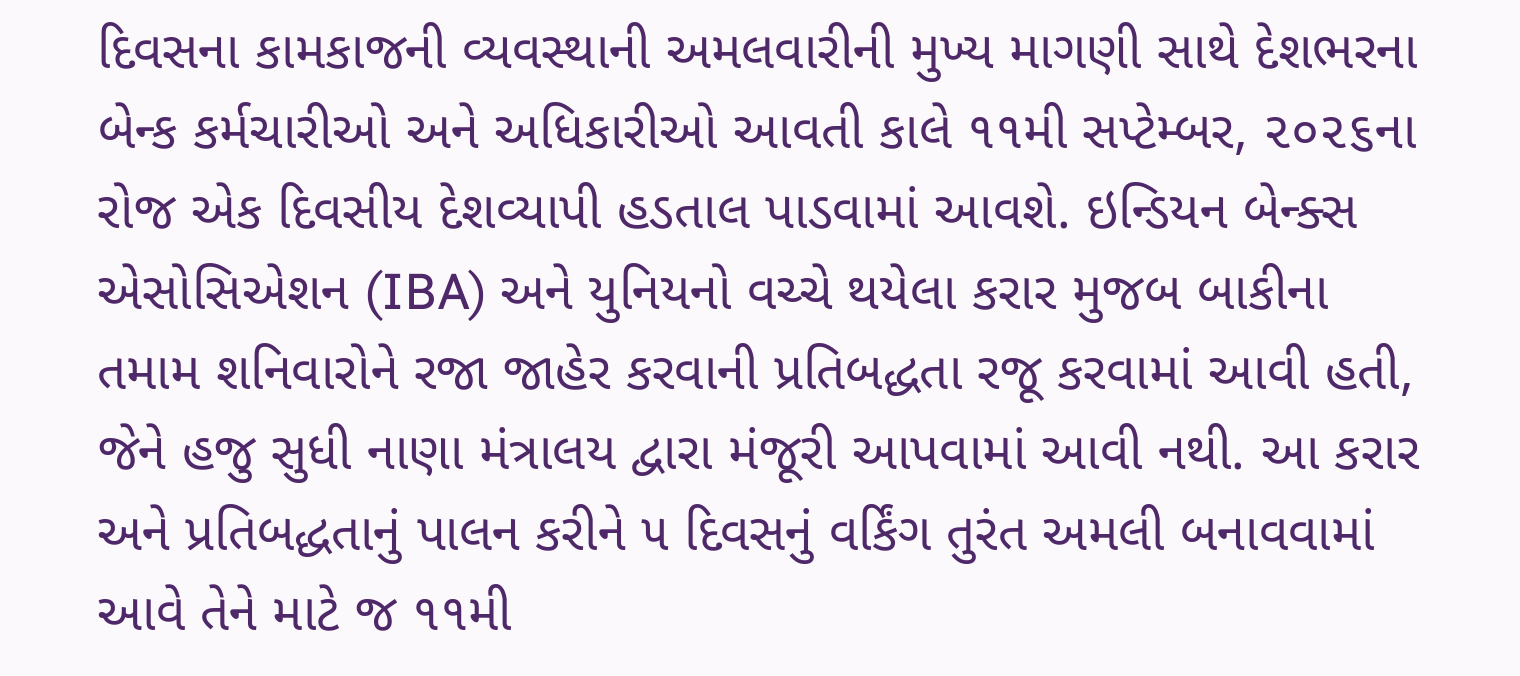દિવસના કામકાજની વ્યવસ્થાની અમલવારીની મુખ્ય માગણી સાથે દેશભરના બેન્ક કર્મચારીઓ અને અધિકારીઓ આવતી કાલે ૧૧મી સપ્ટેમ્બર, ૨૦૨૬ના રોજ એક દિવસીય દેશવ્યાપી હડતાલ પાડવામાં આવશે. ઇન્ડિયન બેન્ક્સ એસોસિએશન (IBA) અને યુનિયનો વચ્ચે થયેલા કરાર મુજબ બાકીના તમામ શનિવારોને રજા જાહેર કરવાની પ્રતિબદ્ધતા રજૂ કરવામાં આવી હતી, જેને હજુ સુધી નાણા મંત્રાલય દ્વારા મંજૂરી આપવામાં આવી નથી. આ કરાર અને પ્રતિબદ્ધતાનું પાલન કરીને ૫ દિવસનું વર્કિંગ તુરંત અમલી બનાવવામાં આવે તેને માટે જ ૧૧મી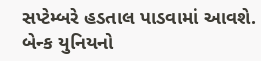સપ્ટેમ્બરે હડતાલ પાડવામાં આવશે.
બેન્ક યુનિયનો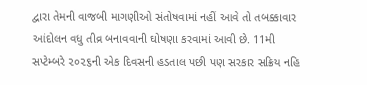દ્વારા તેમની વાજબી માગણીઓ સંતોષવામાં નહીં આવે તો તબક્કાવાર આંદોલન વધુ તીવ્ર બનાવવાની ઘોષણા કરવામાં આવી છે. 11મી સપ્ટેમ્બરે ૨૦૨૬ની એક દિવસની હડતાલ પછી પણ સરકાર સક્રિય નહિ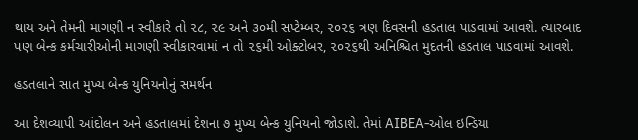થાય અને તેમની માગણી ન સ્વીકારે તો ૨૮, ૨૯ અને ૩૦મી સપ્ટેમ્બર, ૨૦૨૬ ત્રણ દિવસની હડતાલ પાડવામાં આવશે. ત્યારબાદ પણ બેન્ક કર્મચારીઓની માગણી સ્વીકારવામાં ન તો ૨૬મી ઓક્ટોબર, ૨૦૨૬થી અનિશ્ચિત મુદતની હડતાલ પાડવામાં આવશે.

હડતલાને સાત મુખ્ય બેન્ક યુનિયનોનું સમર્થન

આ દેશવ્યાપી આંદોલન અને હડતાલમાં દેશના ૭ મુખ્ય બેન્ક યુનિયનો જોડાશે. તેમાં AIBEA-ઓલ ઇન્ડિયા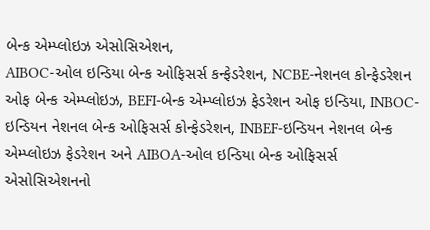બેન્ક એમ્પ્લોઇઝ એસોસિએશન,
AIBOC-ઓલ ઇન્ડિયા બેન્ક ઓફિસર્સ કન્ફેડરેશન, NCBE-નેશનલ કોન્ફેડરેશન ઓફ બેન્ક એમ્પ્લોઇઝ, BEFI-બેન્ક એમ્પ્લોઇઝ ફેડરેશન ઓફ ઇન્ડિયા, INBOC-ઇન્ડિયન નેશનલ બેન્ક ઓફિસર્સ કોન્ફેડરેશન, INBEF-ઇન્ડિયન નેશનલ બેન્ક એમ્પ્લોઇઝ ફેડરેશન અને AIBOA-ઓલ ઇન્ડિયા બેન્ક ઓફિસર્સ એસોસિએશનનો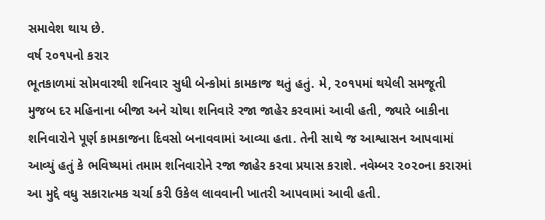સમાવેશ થાય છે.
વર્ષ ૨૦૧૫નો કરાર
ભૂતકાળમાં સોમવારથી શનિવાર સુધી બેન્કોમાં કામકાજ થતું હતું. મે, ૨૦૧૫માં થયેલી સમજૂતી મુજબ દર મહિનાના બીજા અને ચોથા શનિવારે રજા જાહેર કરવામાં આવી હતી, જ્યારે બાકીના શનિવારોને પૂર્ણ કામકાજના દિવસો બનાવવામાં આવ્યા હતા. તેની સાથે જ આશ્વાસન આપવામાં આવ્યું હતું કે ભવિષ્યમાં તમામ શનિવારોને રજા જાહેર કરવા પ્રયાસ કરાશે. નવેમ્બર ૨૦૨૦ના કરારમાં આ મુદ્દે વધુ સકારાત્મક ચર્ચા કરી ઉકેલ લાવવાની ખાતરી આપવામાં આવી હતી.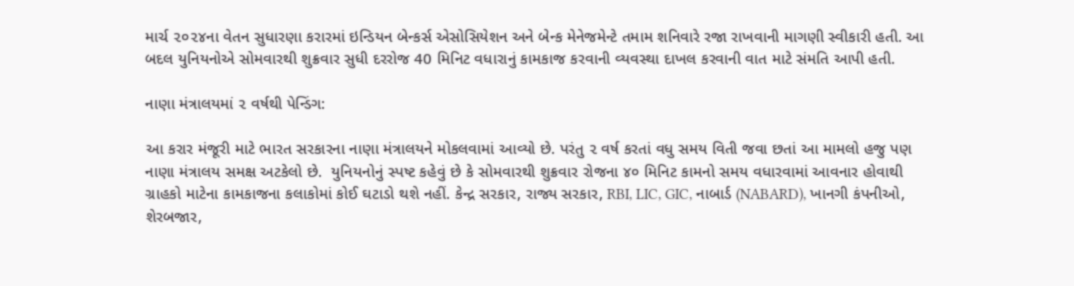માર્ચ ૨૦૨૪ના વેતન સુધારણા કરારમાં ઇન્ડિયન બેન્કર્સ એસોસિયેશન અને બેન્ક મેનેજમેન્ટે તમામ શનિવારે રજા રાખવાની માગણી સ્વીકારી હતી. આ બદલ યુનિયનોએ સોમવારથી શુક્રવાર સુધી દરરોજ 40 મિનિટ વધારાનું કામકાજ કરવાની વ્યવસ્થા દાખલ કરવાની વાત માટે સંમતિ આપી હતી.

નાણા મંત્રાલયમાં ૨ વર્ષથી પેન્ડિંગ:

આ કરાર મંજૂરી માટે ભારત સરકારના નાણા મંત્રાલયને મોકલવામાં આવ્યો છે. પરંતુ ૨ વર્ષ કરતાં વધુ સમય વિતી જવા છતાં આ મામલો હજુ પણ નાણા મંત્રાલય સમક્ષ અટકેલો છે.  યુનિયનોનું સ્પષ્ટ કહેવું છે કે સોમવારથી શુક્રવાર રોજના ૪૦ મિનિટ કામનો સમય વધારવામાં આવનાર હોવાથી ગ્રાહકો માટેના કામકાજના કલાકોમાં કોઈ ઘટાડો થશે નહીં. કેન્દ્ર સરકાર, રાજ્ય સરકાર, RBI, LIC, GIC, નાબાર્ડ (NABARD), ખાનગી કંપનીઓ, શેરબજાર,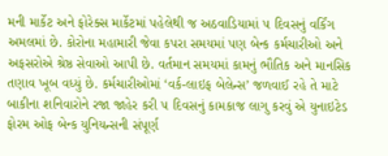મની માર્કેટ અને ફોરેક્સ માર્કેટમાં પહેલેથી જ અઠવાડિયામાં ૫ દિવસનું વર્કિંગ અમલમાં છે. કોરોના મહામારી જેવા કપરા સમયમાં પણ બેન્ક કર્મચારીઓ અને અફસરોએ શ્રેષ્ઠ સેવાઓ આપી છે. વર્તમાન સમયમાં કામનું ભૌતિક અને માનસિક તણાવ ખૂબ વધ્યું છે. કર્મચારીઓમાં ‘વર્ક-લાઇફ બેલેન્સ’ જળવાઈ રહે તે માટે બાકીના શનિવારોને રજા જાહેર કરી ૫ દિવસનું કામકાજ લાગુ કરવું એ યુનાઇટેડ ફોરમ ઓફ બેન્ક યુનિયન્સની સંપૂર્ણ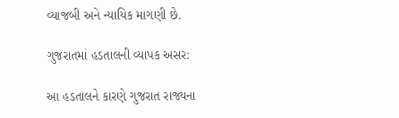વ્યાજબી અને ન્યાયિક માગણી છે.

ગુજરાતમાં હડતાલની વ્યાપક અસર:

આ હડતાલને કારણે ગુજરાત રાજ્યના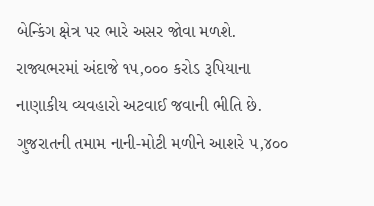બેન્કિંગ ક્ષેત્ર પર ભારે અસર જોવા મળશે. રાજ્યભરમાં અંદાજે ૧૫,૦૦૦ કરોડ રૂપિયાના નાણાકીય વ્યવહારો અટવાઈ જવાની ભીતિ છે.  ગુજરાતની તમામ નાની-મોટી મળીને આશરે ૫,૪૦૦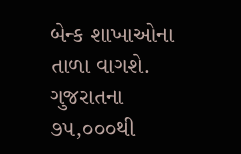બેન્ક શાખાઓના તાળા વાગશે. ગુજરાતના ૭૫,૦૦૦થી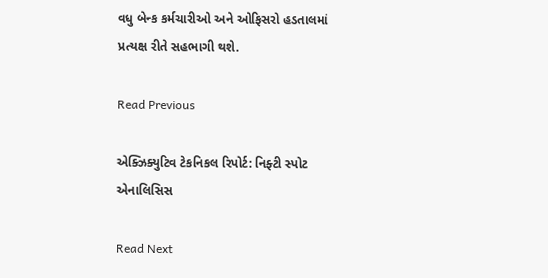વધુ બેન્ક કર્મચારીઓ અને ઓફિસરો હડતાલમાં પ્રત્યક્ષ રીતે સહભાગી થશે.

Read Previous

એક્ઝિક્યુટિવ ટેકનિકલ રિપોર્ટ: નિફ્ટી સ્પોટ એનાલિસિસ

Read Next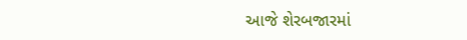આજે શેરબજારમાં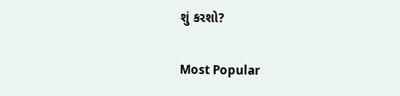શું કરશો?

Most Popular